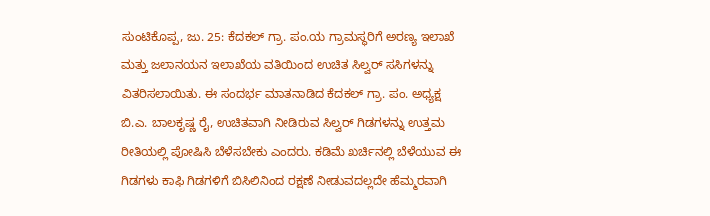ಸುಂಟಿಕೊಪ್ಪ, ಜು. 25: ಕೆದಕಲ್ ಗ್ರಾ. ಪಂ.ಯ ಗ್ರಾಮಸ್ಥರಿಗೆ ಅರಣ್ಯ ಇಲಾಖೆ ಮತ್ತು ಜಲಾನಯನ ಇಲಾಖೆಯ ವತಿಯಿಂದ ಉಚಿತ ಸಿಲ್ವರ್ ಸಸಿಗಳನ್ನು ವಿತರಿಸಲಾಯಿತು. ಈ ಸಂದರ್ಭ ಮಾತನಾಡಿದ ಕೆದಕಲ್ ಗ್ರಾ. ಪಂ. ಅಧ್ಯಕ್ಷ ಬಿ.ಎ. ಬಾಲಕೃಷ್ಣ ರೈ, ಉಚಿತವಾಗಿ ನೀಡಿರುವ ಸಿಲ್ವರ್ ಗಿಡಗಳನ್ನು ಉತ್ತಮ ರೀತಿಯಲ್ಲಿ ಪೋಷಿಸಿ ಬೆಳೆಸಬೇಕು ಎಂದರು. ಕಡಿಮೆ ಖರ್ಚಿನಲ್ಲಿ ಬೆಳೆಯುವ ಈ ಗಿಡಗಳು ಕಾಫಿ ಗಿಡಗಳಿಗೆ ಬಿಸಿಲಿನಿಂದ ರಕ್ಷಣೆ ನೀಡುವದಲ್ಲದೇ ಹೆಮ್ಮರವಾಗಿ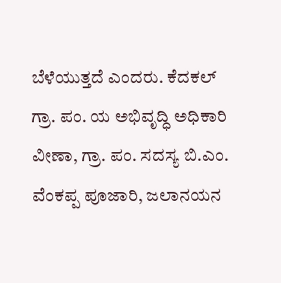ಬೆಳೆಯುತ್ತದೆ ಎಂದರು. ಕೆದಕಲ್ ಗ್ರಾ. ಪಂ. ಯ ಅಭಿವೃದ್ಧಿ ಅಧಿಕಾರಿ ವೀಣಾ, ಗ್ರಾ. ಪಂ. ಸದಸ್ಯ ಬಿ.ಎಂ. ವೆಂಕಪ್ಪ ಪೂಜಾರಿ, ಜಲಾನಯನ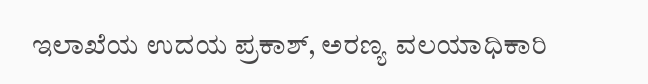ಇಲಾಖೆಯ ಉದಯ ಪ್ರಕಾಶ್, ಅರಣ್ಯ ವಲಯಾಧಿಕಾರಿ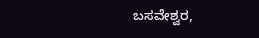ಬಸವೇಶ್ವರ,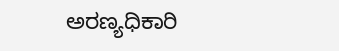ಅರಣ್ಯಧಿಕಾರಿ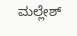ಮಲ್ಲೇಶ್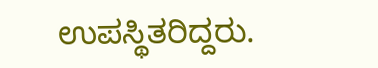ಉಪಸ್ಥಿತರಿದ್ದರು.